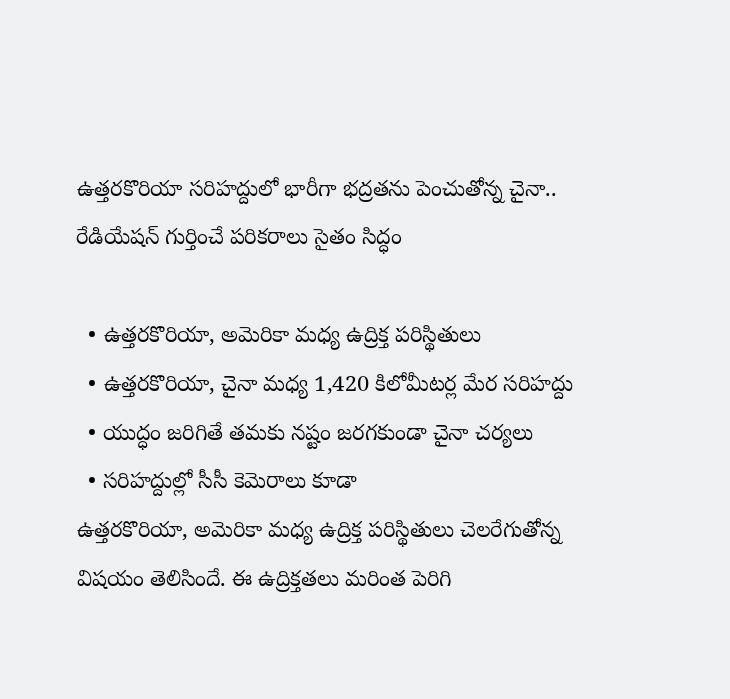ఉత్తరకొరియా సరిహద్దులో భారీగా భద్రతను పెంచుతోన్న చైనా.. రేడియేషన్‌ గుర్తించే పరికరాలు సైతం సిద్ధం

  • ఉత్తరకొరియా, అమెరికా మధ్య ఉద్రిక్త ప‌రిస్థితులు
  • ఉత్తరకొరియా, చైనా మధ్య 1,420 కిలోమీటర్ల మేర సరిహద్దు
  • యుద్ధం జరిగితే తమకు నష్టం జరగకుండా చైనా చర్యలు
  • సరిహద్దుల్లో సీసీ కెమెరాలు కూడా
ఉత్తరకొరియా, అమెరికా మధ్య ఉద్రిక్త ప‌రిస్థితులు చెల‌రేగుతోన్న విష‌యం తెలిసిందే. ఈ ఉద్రిక్త‌త‌లు మ‌రింత పెరిగి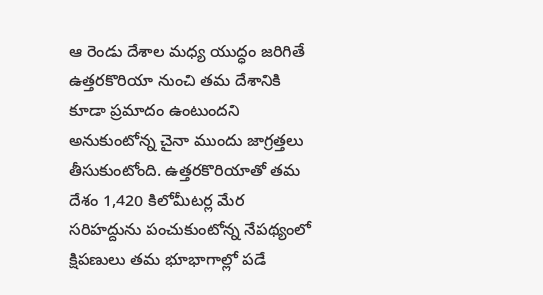ఆ రెండు దేశాల‌ మధ్య యుద్ధం జ‌రిగితే ఉత్తరకొరియా నుంచి తమ దేశానికి కూడా ప్ర‌మాదం ఉంటుంద‌ని అనుకుంటోన్న‌ చైనా ముందు జాగ్ర‌త్తలు తీసుకుంటోంది. ఉత్తరకొరియాతో త‌మ దేశం 1,420 కిలోమీటర్ల మేర సరిహద్దును పంచుకుంటోన్న నేప‌థ్యంలో క్షిపణులు త‌మ‌ భూభాగాల్లో పడే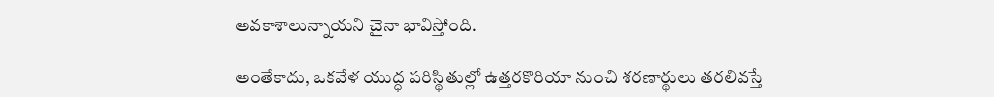అవకాశాలున్నాయని చైనా భావిస్తోంది.

అంతేకాదు, ఒక‌వేళ యుద్ధ ప‌రిస్థితుల్లో ఉత్తరకొరియా నుంచి శరణార్థులు త‌ర‌లివ‌స్తే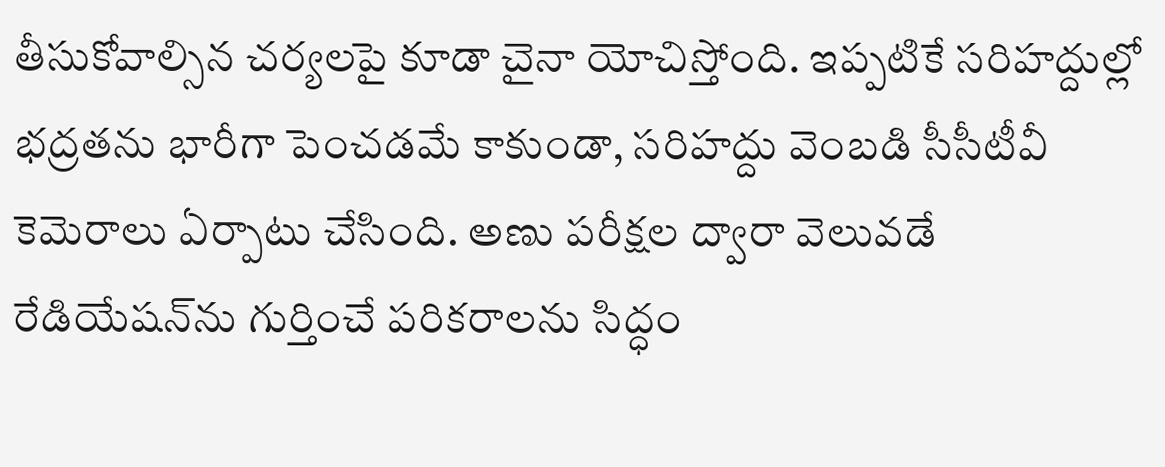తీసుకోవాల్సిన చ‌ర్య‌ల‌పై కూడా చైనా యోచిస్తోంది. ఇప్పటికే సరిహద్దుల్లో భద్రతను భారీగా పెంచడ‌మే కాకుండా, సరిహద్దు వెంబడి సీసీటీవీ కెమెరాలు ఏర్పాటు చేసింది. అణు పరీక్షల ద్వారా వెలువడే రేడియేషన్‌ను గుర్తించే పరికరాలను సిద్ధం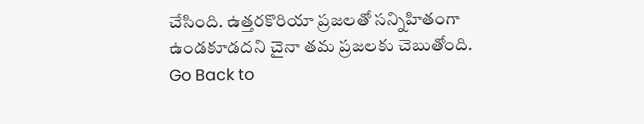చేసింది. ఉత్తరకొరియా ప్రజలతో సన్నిహితంగా ఉండకూడ‌ద‌ని చైనా తమ ప్రజలకు చెబుతోంది.
Go Back to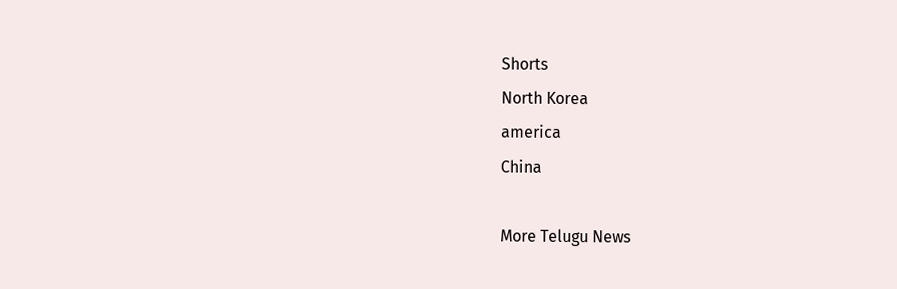Shorts
North Korea
america
China

More Telugu News